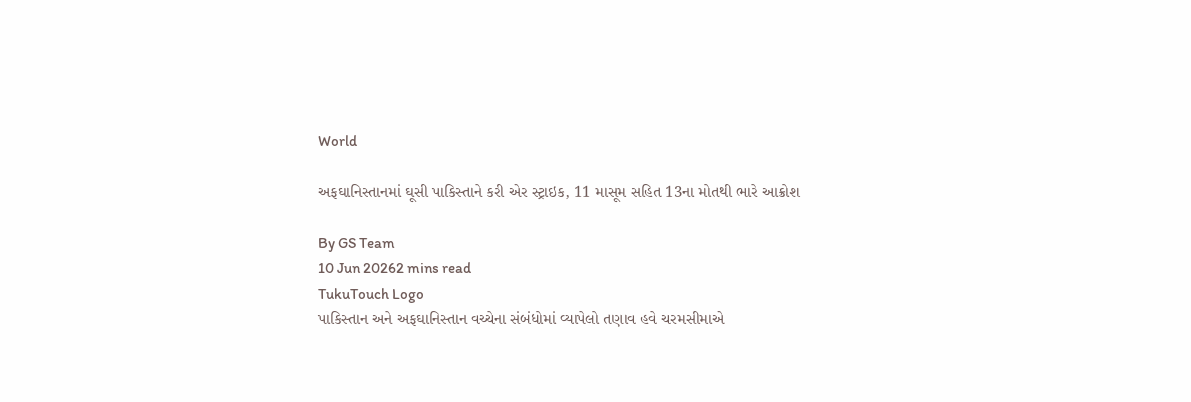World

અફઘાનિસ્તાનમાં ઘૂસી પાકિસ્તાને કરી એર સ્ટ્રાઇક, 11 માસૂમ સહિત 13ના મોતથી ભારે આક્રોશ

By GS Team
10 Jun 20262 mins read
TukuTouch Logo
પાકિસ્તાન અને અફઘાનિસ્તાન વચ્ચેના સંબંધોમાં વ્યાપેલો તણાવ હવે ચરમસીમાએ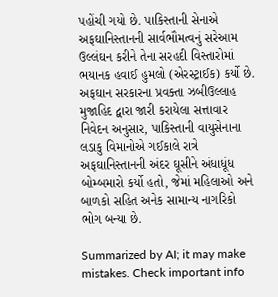પહોંચી ગયો છે. પાકિસ્તાની સેનાએ અફઘાનિસ્તાનની સાર્વભૌમત્વનું સરેઆમ ઉલ્લંઘન કરીને તેના સરહદી વિસ્તારોમાં ભયાનક હવાઈ હુમલો (એરસ્ટ્રાઈક) કર્યો છે. અફઘાન સરકારના પ્રવક્તા ઝબીઉલ્લાહ મુજાહિદ દ્વારા જારી કરાયેલા સત્તાવાર નિવેદન અનુસાર, પાકિસ્તાની વાયુસેનાના લડાકુ વિમાનોએ ગઈકાલે રાત્રે અફઘાનિસ્તાનની અંદર ઘૂસીને અંધાધૂંધ બોમ્બમારો કર્યો હતો, જેમાં મહિલાઓ અને બાળકો સહિત અનેક સામાન્ય નાગરિકો ભોગ બન્યા છે.

Summarized by AI; it may make mistakes. Check important info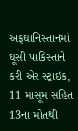અફઘાનિસ્તાનમાં ઘૂસી પાકિસ્તાને કરી એર સ્ટ્રાઇક, 11 માસૂમ સહિત 13ના મોતથી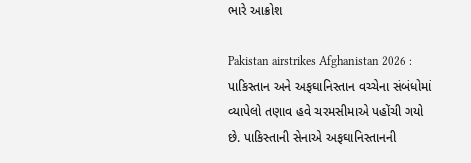ભારે આક્રોશ

Pakistan airstrikes Afghanistan 2026 : પાકિસ્તાન અને અફઘાનિસ્તાન વચ્ચેના સંબંધોમાં વ્યાપેલો તણાવ હવે ચરમસીમાએ પહોંચી ગયો છે. પાકિસ્તાની સેનાએ અફઘાનિસ્તાનની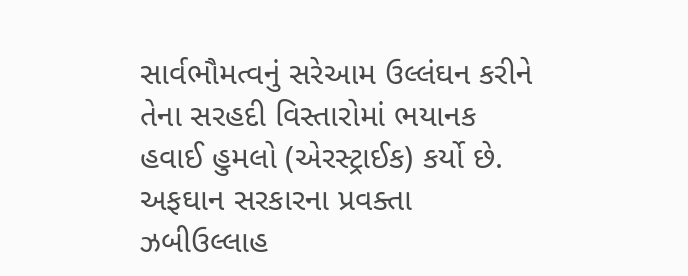સાર્વભૌમત્વનું સરેઆમ ઉલ્લંઘન કરીને તેના સરહદી વિસ્તારોમાં ભયાનક હવાઈ હુમલો (એરસ્ટ્રાઈક) કર્યો છે. અફઘાન સરકારના પ્રવક્તા ઝબીઉલ્લાહ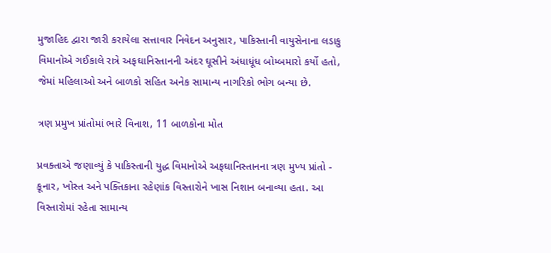મુજાહિદ દ્વારા જારી કરાયેલા સત્તાવાર નિવેદન અનુસાર, પાકિસ્તાની વાયુસેનાના લડાકુ વિમાનોએ ગઈકાલે રાત્રે અફઘાનિસ્તાનની અંદર ઘૂસીને અંધાધૂંધ બોમ્બમારો કર્યો હતો, જેમાં મહિલાઓ અને બાળકો સહિત અનેક સામાન્ય નાગરિકો ભોગ બન્યા છે.

ત્રણ પ્રમુખ પ્રાંતોમાં ભારે વિનાશ, 11 બાળકોના મોત

પ્રવક્તાએ જણાવ્યું કે પાકિસ્તાની યુદ્ધ વિમાનોએ અફઘાનિસ્તાનના ત્રણ મુખ્ય પ્રાંતો - કૂનાર, ખોસ્ત અને પક્તિકાના રહેણાંક વિસ્તારોને ખાસ નિશાન બનાવ્યા હતા. આ વિસ્તારોમાં રહેતા સામાન્ય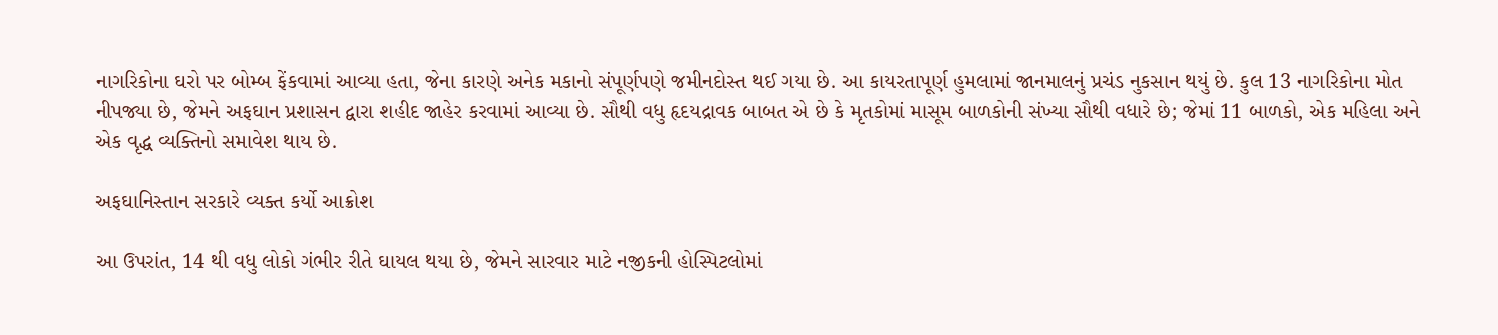નાગરિકોના ઘરો પર બોમ્બ ફેંકવામાં આવ્યા હતા, જેના કારણે અનેક મકાનો સંપૂર્ણપણે જમીનદોસ્ત થઈ ગયા છે. આ કાયરતાપૂર્ણ હુમલામાં જાનમાલનું પ્રચંડ નુકસાન થયું છે. કુલ 13 નાગરિકોના મોત નીપજ્યા છે, જેમને અફઘાન પ્રશાસન દ્વારા શહીદ જાહેર કરવામાં આવ્યા છે. સૌથી વધુ હૃદયદ્રાવક બાબત એ છે કે મૃતકોમાં માસૂમ બાળકોની સંખ્યા સૌથી વધારે છે; જેમાં 11 બાળકો, એક મહિલા અને એક વૃદ્ધ વ્યક્તિનો સમાવેશ થાય છે.

અફઘાનિસ્તાન સરકારે વ્યક્ત કર્યો આક્રોશ

આ ઉપરાંત, 14 થી વધુ લોકો ગંભીર રીતે ઘાયલ થયા છે, જેમને સારવાર માટે નજીકની હોસ્પિટલોમાં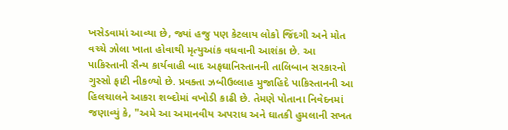ખસેડવામાં આવ્યા છે, જ્યાં હજુ પણ કેટલાય લોકો જિંદગી અને મોત વચ્ચે ઝોલા ખાતા હોવાથી મૃત્યુઆંક વધવાની આશંકા છે. આ પાકિસ્તાની સૈન્ય કાર્યવાહી બાદ અફઘાનિસ્તાનની તાલિબાન સરકારનો ગુસ્સો ફાટી નીકળ્યો છે. પ્રવક્તા ઝબીઉલ્લાહ મુજાહિદે પાકિસ્તાનની આ હિલચાલને આકરા શબ્દોમાં વખોડી કાઢી છે. તેમણે પોતાના નિવેદનમાં જણાવ્યું કે, "અમે આ અમાનવીય અપરાધ અને ઘાતકી હુમલાની સખત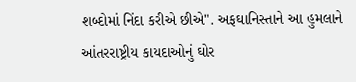શબ્દોમાં નિંદા કરીએ છીએ". અફઘાનિસ્તાને આ હુમલાને આંતરરાષ્ટ્રીય કાયદાઓનું ઘોર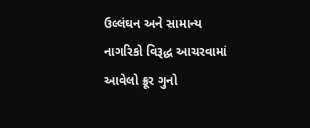ઉલ્લંઘન અને સામાન્ય નાગરિકો વિરૂદ્ધ આચરવામાં આવેલો ક્રૂર ગુનો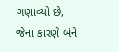ગણાવ્યો છે, જેના કારણે બંને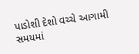પાડોશી દેશો વચ્ચે આગામી સમયમાં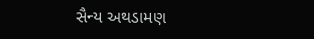સૈન્ય અથડામણ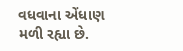વધવાના એંધાણ મળી રહ્યા છે.